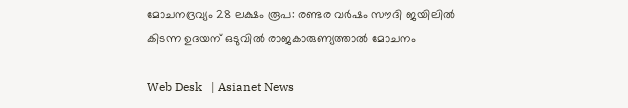മോചനദ്രവ്യം 28 ലക്ഷം രൂപ: രണ്ടര വർഷം സൗദി ജയിലിൽ കിടന്ന ഉദയന് ഒടുവിൽ രാജകാരുണ്യത്താൽ മോചനം

Web Desk   | Asianet News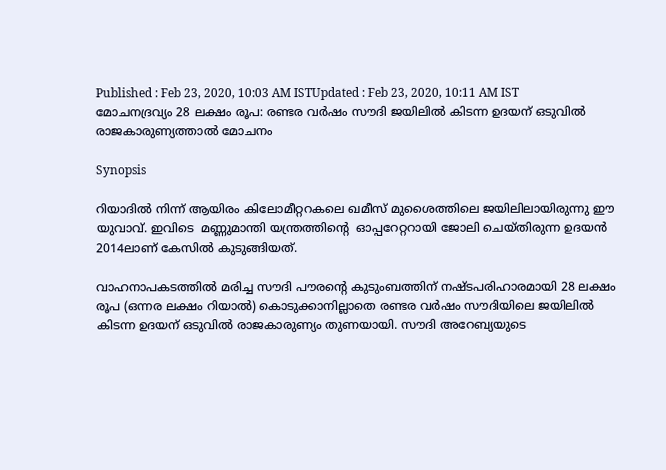Published : Feb 23, 2020, 10:03 AM ISTUpdated : Feb 23, 2020, 10:11 AM IST
മോചനദ്രവ്യം 28 ലക്ഷം രൂപ: രണ്ടര വർഷം സൗദി ജയിലിൽ കിടന്ന ഉദയന് ഒടുവിൽ രാജകാരുണ്യത്താൽ മോചനം

Synopsis

റിയാദിൽ നിന്ന് ആയിരം കിലോമീറ്ററകലെ ഖമീസ് മുശൈത്തിലെ ജയിലിലായിരുന്നു ഈ യുവാവ്. ഇവിടെ  മണ്ണുമാന്തി യന്ത്രത്തിന്റെ  ഓപ്പറേറ്ററായി ജോലി ചെയ്തിരുന്ന ഉദയൻ 2014ലാണ് കേസിൽ കുടുങ്ങിയത്.

വാഹനാപകടത്തിൽ മരിച്ച സൗദി പൗരന്റെ കുടുംബത്തിന് നഷ്ടപരിഹാരമായി 28 ലക്ഷം രൂപ (ഒന്നര ലക്ഷം റിയാൽ) കൊടുക്കാനില്ലാതെ രണ്ടര വർഷം സൗദിയിലെ ജയിലിൽ കിടന്ന ഉദയന് ഒടുവിൽ രാജകാരുണ്യം തുണയായി. സൗദി അറേബ്യയുടെ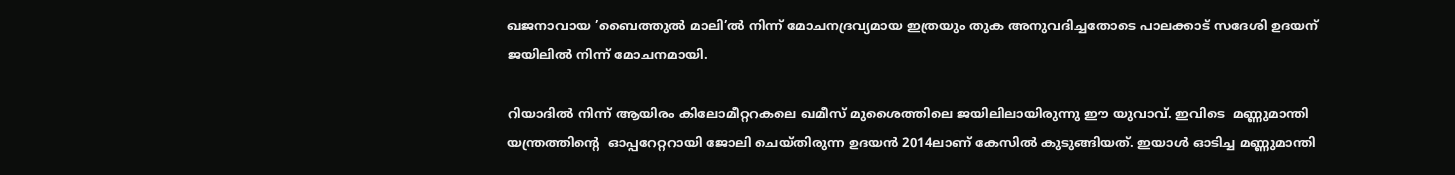ഖജനാവായ ’ബൈത്തുൽ മാലി’ൽ നിന്ന് മോചനദ്രവ്യമായ ഇത്രയും തുക അനുവദിച്ചതോടെ പാലക്കാട് സദേശി ഉദയന് ജയിലിൽ നിന്ന് മോചനമായി.

റിയാദിൽ നിന്ന് ആയിരം കിലോമീറ്ററകലെ ഖമീസ് മുശൈത്തിലെ ജയിലിലായിരുന്നു ഈ യുവാവ്. ഇവിടെ  മണ്ണുമാന്തി യന്ത്രത്തിന്റെ  ഓപ്പറേറ്ററായി ജോലി ചെയ്തിരുന്ന ഉദയൻ 2014ലാണ് കേസിൽ കുടുങ്ങിയത്. ഇയാൾ ഓടിച്ച മണ്ണുമാന്തി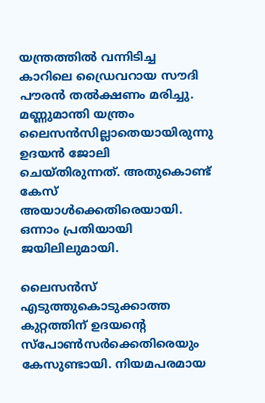യന്ത്രത്തിൽ വന്നിടിച്ച കാറിലെ ഡ്രൈവറായ സൗദി പൗരൻ തൽക്ഷണം മരിച്ചു. മണ്ണുമാന്തി യന്ത്രം ലൈസൻസില്ലാതെയായിരുന്നു ഉദയൻ ജോലി ചെയ്തിരുന്നത്. അതുകൊണ്ട് കേസ് അയാൾക്കെതിരെയായി. ഒന്നാം പ്രതിയായി ജയിലിലുമായി.

ലൈസൻസ് എടുത്തുകൊടുക്കാത്ത കുറ്റത്തിന് ഉദയന്റെ സ്പോൺസർക്കെതിരെയും കേസുണ്ടായി. നിയമപരമായ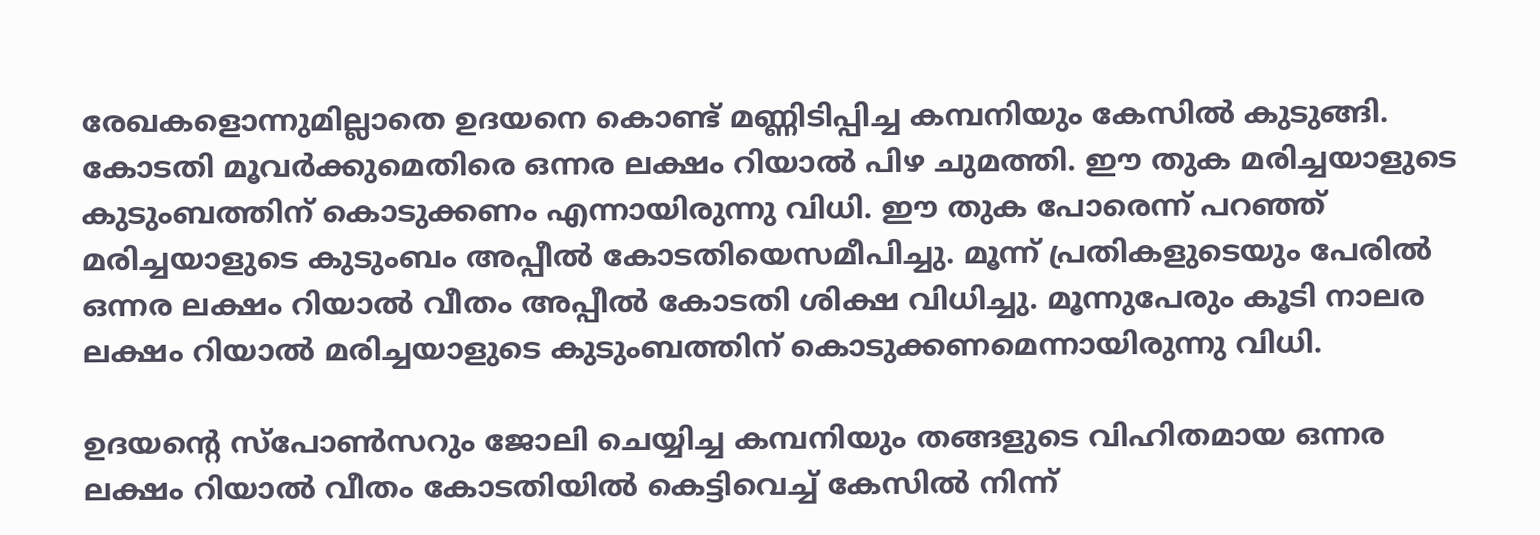രേഖകളൊന്നുമില്ലാതെ ഉദയനെ കൊണ്ട് മണ്ണിടിപ്പിച്ച കമ്പനിയും കേസിൽ കുടുങ്ങി. കോടതി മൂവർക്കുമെതിരെ ഒന്നര ലക്ഷം റിയാൽ പിഴ ചുമത്തി. ഈ തുക മരിച്ചയാളുടെ കുടുംബത്തിന് കൊടുക്കണം എന്നായിരുന്നു വിധി. ഈ തുക പോരെന്ന് പറഞ്ഞ് മരിച്ചയാളുടെ കുടുംബം അപ്പീൽ കോടതിയെസമീപിച്ചു. മൂന്ന് പ്രതികളുടെയും പേരിൽ ഒന്നര ലക്ഷം റിയാൽ വീതം അപ്പീൽ കോടതി ശിക്ഷ വിധിച്ചു. മൂന്നുപേരും കൂടി നാലര ലക്ഷം റിയാൽ മരിച്ചയാളുടെ കുടുംബത്തിന് കൊടുക്കണമെന്നായിരുന്നു വിധി.

ഉദയന്റെ സ്പോൺസറും ജോലി ചെയ്യിച്ച കമ്പനിയും തങ്ങളുടെ വിഹിതമായ ഒന്നര ലക്ഷം റിയാൽ വീതം കോടതിയിൽ കെട്ടിവെച്ച് കേസിൽ നിന്ന്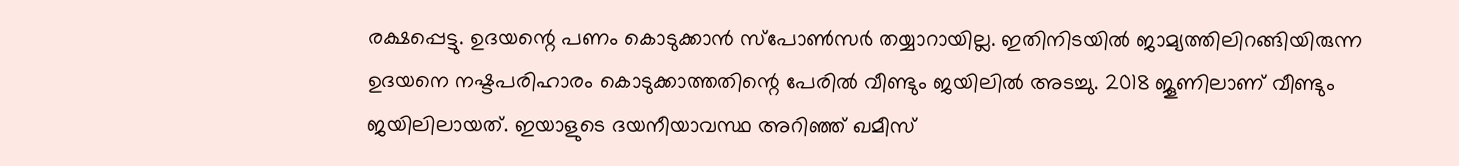രക്ഷപ്പെട്ടു. ഉദയന്റെ പണം കൊടുക്കാൻ സ്പോൺസർ തയ്യാറായില്ല. ഇതിനിടയിൽ ജാമ്യത്തിലിറങ്ങിയിരുന്ന ഉദയനെ നഷ്ടപരിഹാരം കൊടുക്കാത്തതിന്റെ പേരിൽ വീണ്ടും ജയിലിൽ അടച്ചു. 2018 ജൂണിലാണ് വീണ്ടും ജയിലിലായത്. ഇയാളുടെ ദയനീയാവസ്ഥ അറിഞ്ഞ് ഖമീസ്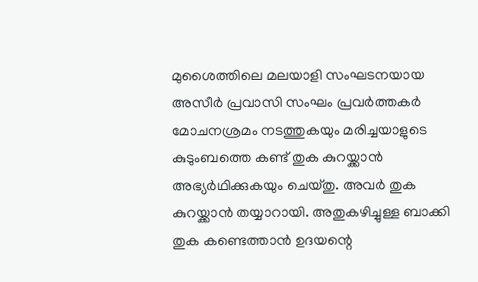മുശൈത്തിലെ മലയാളി സംഘടനയായ അസീർ പ്രവാസി സംഘം പ്രവർത്തകർ മോചനശ്രമം നടത്തുകയും മരിച്ചയാളുടെ കുടുംബത്തെ കണ്ട് തുക കുറയ്ക്കാൻ അഭ്യർഥിക്കുകയും ചെയ്തു. അവർ തുക കുറയ്ക്കാൻ തയ്യാറായി. അതുകഴിച്ചുള്ള ബാക്കി തുക കണ്ടെത്താൻ ഉദയന്റെ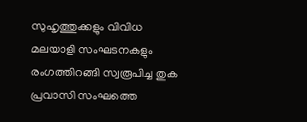സുഹൃത്തുക്കളും വിവിധ മലയാളി സംഘടനകളും രംഗത്തിറങ്ങി സ്വരൂപിച്ച തുക പ്രവാസി സംഘത്തെ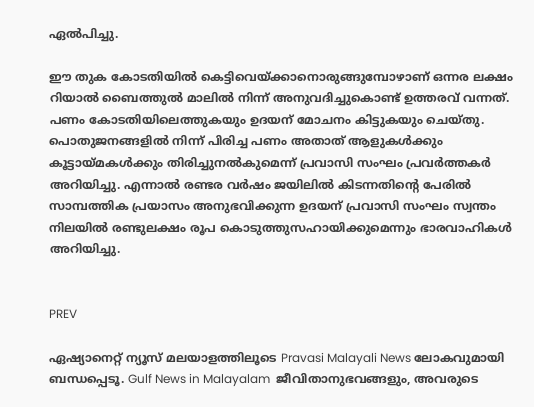ഏൽപിച്ചു.

ഈ തുക കോടതിയിൽ കെട്ടിവെയ്ക്കാനൊരുങ്ങുമ്പോഴാണ് ഒന്നര ലക്ഷം റിയാൽ ബൈത്തുൽ മാലിൽ നിന്ന് അനുവദിച്ചുകൊണ്ട് ഉത്തരവ് വന്നത്. പണം കോടതിയിലെത്തുകയും ഉദയന് മോചനം കിട്ടുകയും ചെയ്തു. പൊതുജനങ്ങളിൽ നിന്ന് പിരിച്ച പണം അതാത് ആളുകൾക്കും കൂട്ടായ്മകൾക്കും തിരിച്ചുനൽകുമെന്ന് പ്രവാസി സംഘം പ്രവർത്തകർ അറിയിച്ചു. എന്നാൽ രണ്ടര വർഷം ജയിലിൽ കിടന്നതിന്റെ പേരിൽ സാമ്പത്തിക പ്രയാസം അനുഭവിക്കുന്ന ഉദയന് പ്രവാസി സംഘം സ്വന്തം നിലയിൽ രണ്ടുലക്ഷം രൂപ കൊടുത്തുസഹായിക്കുമെന്നും ഭാരവാഹികൾ അറിയിച്ചു.


PREV

ഏഷ്യാനെറ്റ് ന്യൂസ് മലയാളത്തിലൂടെ Pravasi Malayali News ലോകവുമായി ബന്ധപ്പെടൂ. Gulf News in Malayalam  ജീവിതാനുഭവങ്ങളും, അവരുടെ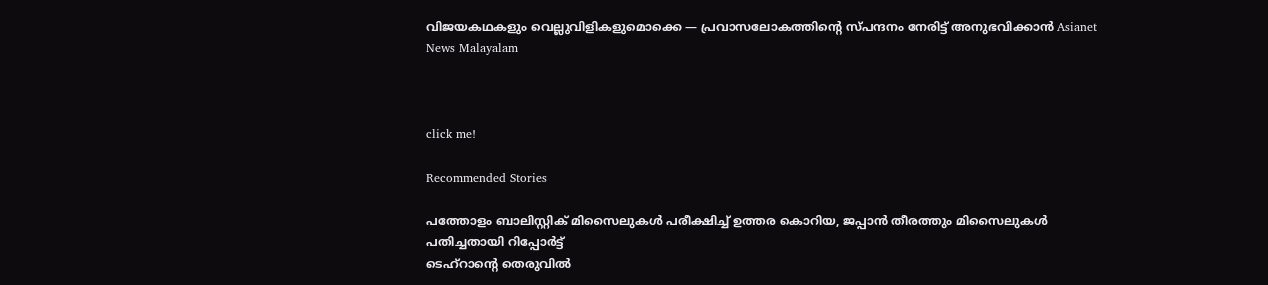വിജയകഥകളും വെല്ലുവിളികളുമൊക്കെ — പ്രവാസലോകത്തിന്റെ സ്പന്ദനം നേരിട്ട് അനുഭവിക്കാൻ Asianet News Malayalam



click me!

Recommended Stories

പത്തോളം ബാലിസ്റ്റിക് മിസൈലുകൾ പരീക്ഷിച്ച് ഉത്തര കൊറിയ, ജപ്പാൻ തീരത്തും മിസൈലുകൾ പതിച്ചതായി റിപ്പോർട്ട്
ടെഹ്റാന്റെ തെരുവിൽ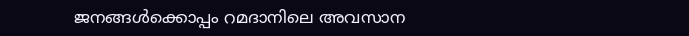ജനങ്ങൾക്കൊപ്പം റമദാനിലെ അവസാന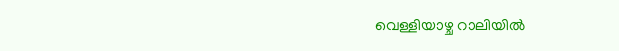വെള്ളിയാഴ്ച റാലിയിൽ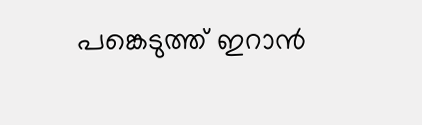പങ്കെടുത്ത് ഇറാൻ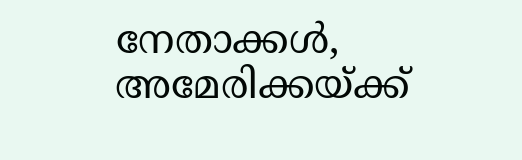നേതാക്കൾ, അമേരിക്കയ്ക്ക്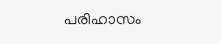പരിഹാസം